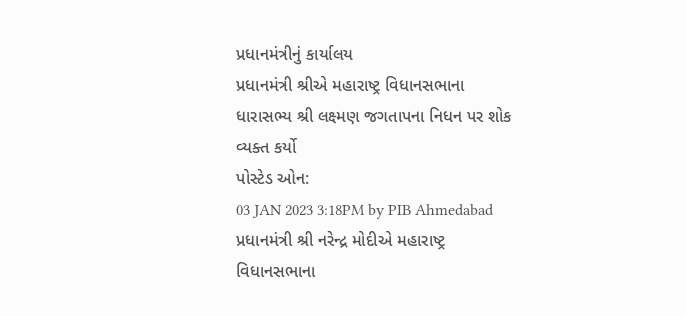પ્રધાનમંત્રીનું કાર્યાલય
પ્રધાનમંત્રી શ્રીએ મહારાષ્ટ્ર વિધાનસભાના ધારાસભ્ય શ્રી લક્ષ્મણ જગતાપના નિધન પર શોક વ્યક્ત કર્યો
પોસ્ટેડ ઓન:
03 JAN 2023 3:18PM by PIB Ahmedabad
પ્રધાનમંત્રી શ્રી નરેન્દ્ર મોદીએ મહારાષ્ટ્ર વિધાનસભાના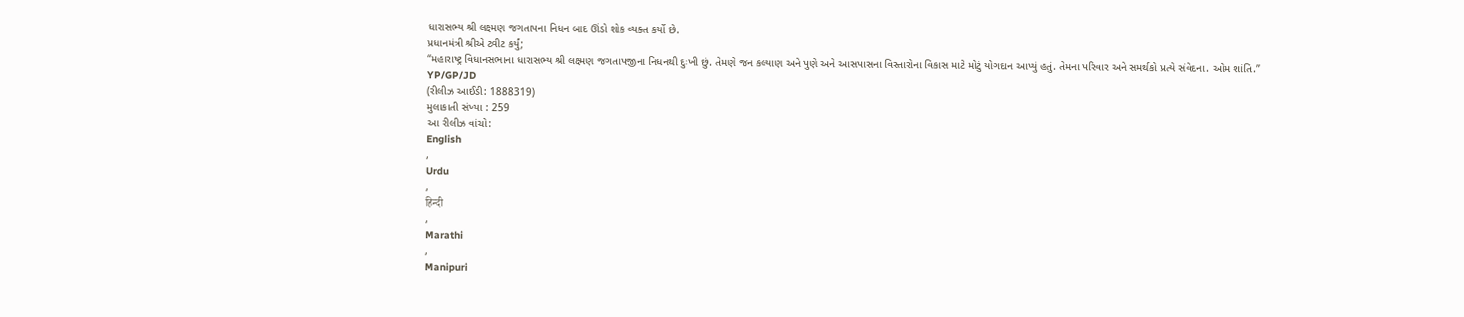ધારાસભ્ય શ્રી લક્ષ્મણ જગતાપના નિધન બાદ ઊંડો શોક વ્યક્ત કર્યો છે.
પ્રધાનમંત્રી શ્રીએ ટ્વીટ કર્યું;
“મહારાષ્ટ્ર વિધાનસભાના ધારાસભ્ય શ્રી લક્ષ્મણ જગતાપજીના નિધનથી દુઃખી છું. તેમણે જન કલ્યાણ અને પુણે અને આસપાસના વિસ્તારોના વિકાસ માટે મોટું યોગદાન આપ્યું હતું. તેમના પરિવાર અને સમર્થકો પ્રત્યે સંવેદના. ઓમ શાંતિ.”
YP/GP/JD
(રીલીઝ આઈડી: 1888319)
મુલાકાતી સંખ્યા : 259
આ રીલીઝ વાંચો:
English
,
Urdu
,
हिन्दी
,
Marathi
,
Manipuri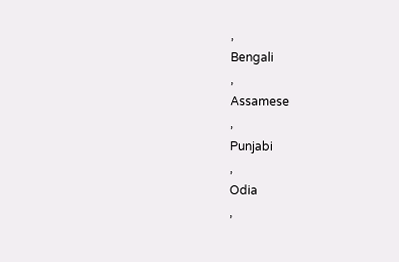,
Bengali
,
Assamese
,
Punjabi
,
Odia
,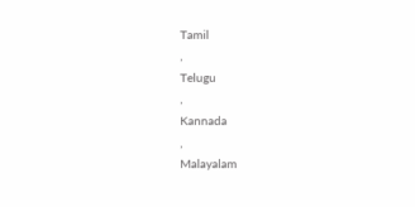Tamil
,
Telugu
,
Kannada
,
Malayalam